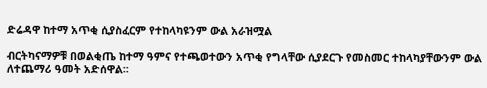ድሬዳዋ ከተማ አጥቂ ሲያስፈርም የተከላካዩንም ውል አራዝሟል

ብርትካናማዎቹ በወልቂጤ ከተማ ዓምና የተጫወተውን አጥቂ የግላቸው ሲያደርጉ የመስመር ተከላካያቸውንም ውል ለተጨማሪ ዓመት አድሰዋል፡፡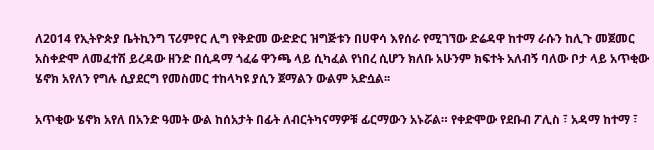ለ2014 የኢትዮጵያ ቤትኪንግ ፕሪምየር ሊግ የቅድመ ውድድር ዝግጅቱን በሀዋሳ እየሰራ የሚገኘው ድሬዳዋ ከተማ ራሱን ከሊጉ መጀመር አስቀድሞ ለመፈተሽ ይረዳው ዘንድ በሲዳማ ጎፈሬ ዋንጫ ላይ ሲካፈል የነበረ ሲሆን ክለቡ አሁንም ክፍተት አለብኝ ባለው ቦታ ላይ አጥቂው ሄኖክ አየለን የግሉ ሲያደርግ የመስመር ተከላካዩ ያሲን ጀማልን ውልም አድሷል፡፡

አጥቂው ሄኖክ አየለ በአንድ ዓመት ውል ከሰአታት በፊት ለብርትካናማዎቹ ፊርማውን አኑሯል። የቀድሞው የደቡብ ፖሊስ ፣ አዳማ ከተማ ፣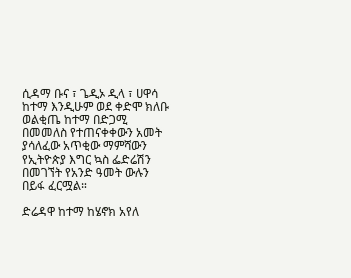ሲዳማ ቡና ፣ ጌዲኦ ዲላ ፣ ሀዋሳ ከተማ እንዲሁም ወደ ቀድሞ ክለቡ ወልቂጤ ከተማ በድጋሚ በመመለስ የተጠናቀቀውን አመት ያሳለፈው አጥቂው ማምሻውን የኢትዮጵያ እግር ኳስ ፌድሬሽን በመገኘት የአንድ ዓመት ውሉን በይፋ ፈርሟል።

ድሬዳዋ ከተማ ከሄኖክ አየለ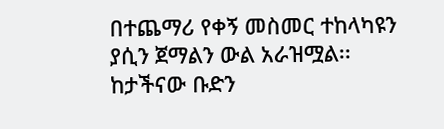በተጨማሪ የቀኝ መስመር ተከላካዩን ያሲን ጀማልን ውል አራዝሟል፡፡ ከታችናው ቡድን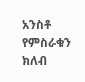አንስቶ የምስራቁን ክለብ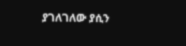ያገለገለው ያሲን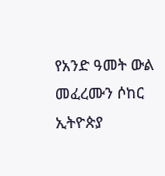የአንድ ዓመት ውል መፈረሙን ሶከር ኢትዮጵያ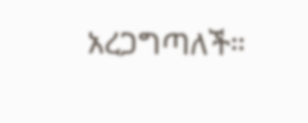አረጋግጣለች።